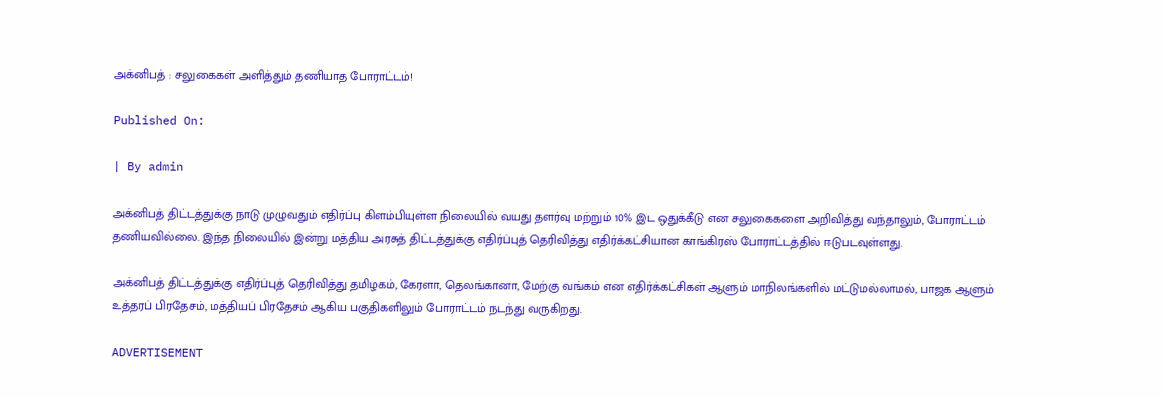அக்னிபத் : சலுகைகள் அளித்தும் தணியாத போராட்டம்!

Published On:

| By admin

அக்னிபத் திட்டத்துக்கு நாடு முழுவதும் எதிர்ப்பு கிளம்பியுள்ள நிலையில் வயது தளர்வு மற்றும் 10% இட ஒதுக்கீடு என சலுகைகளை அறிவித்து வந்தாலும், போராட்டம் தணியவில்லை. இந்த நிலையில் இன்று மத்திய அரசுத் திட்டத்துக்கு எதிர்ப்புத் தெரிவித்து எதிர்க்கட்சியான காங்கிரஸ் போராட்டத்தில் ஈடுபடவுள்ளது.

அக்னிபத் திட்டத்துக்கு எதிர்ப்புத் தெரிவித்து தமிழகம், கேரளா, தெலங்கானா, மேற்கு வங்கம் என எதிர்க்கட்சிகள் ஆளும் மாநிலங்களில் மட்டுமல்லாமல், பாஜக ஆளும் உத்தரப் பிரதேசம், மத்தியப் பிரதேசம் ஆகிய பகுதிகளிலும் போராட்டம் நடந்து வருகிறது.

ADVERTISEMENT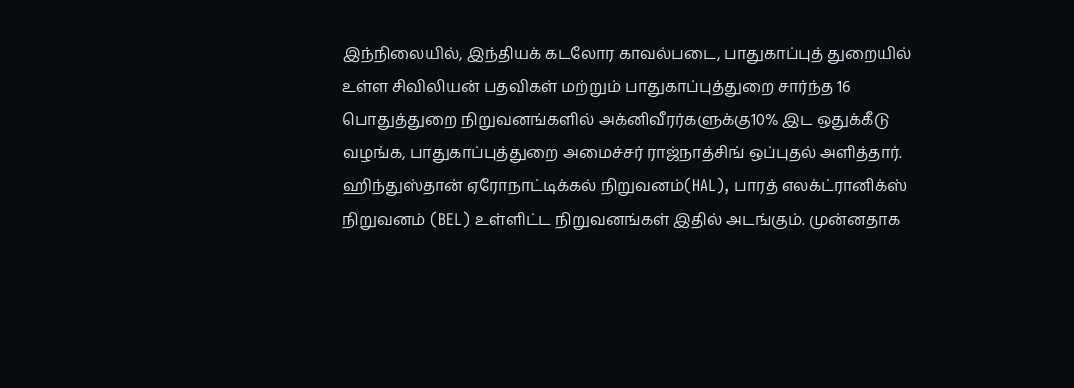இந்நிலையில், இந்தியக் கடலோர காவல்படை, பாதுகாப்புத் துறையில் உள்ள சிவிலியன் பதவிகள் மற்றும் பாதுகாப்புத்துறை சார்ந்த 16 பொதுத்துறை நிறுவனங்களில் அக்னிவீரர்களுக்கு10% இட ஒதுக்கீடு வழங்க, பாதுகாப்புத்துறை அமைச்சர் ராஜ்நாத்சிங் ஒப்புதல் அளித்தார். ஹிந்துஸ்தான் ஏரோநாட்டிக்கல் நிறுவனம்(HAL), பாரத் எலக்ட்ரானிக்ஸ் நிறுவனம் (BEL) உள்ளிட்ட நிறுவனங்கள் இதில் அடங்கும். முன்னதாக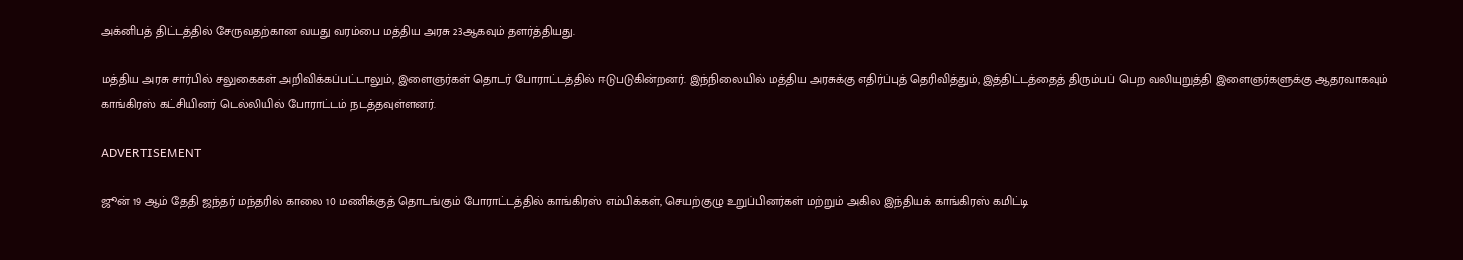அக்னிபத் திட்டத்தில் சேருவதற்கான வயது வரம்பை மத்திய அரசு 23ஆகவும் தளர்த்தியது.

மத்திய அரசு சார்பில் சலுகைகள் அறிவிக்கப்பட்டாலும், இளைஞர்கள் தொடர் போராட்டத்தில் ஈடுபடுகின்றனர். இந்நிலையில் மத்திய அரசுக்கு எதிர்ப்புத் தெரிவித்தும், இத்திட்டத்தைத் திரும்பப் பெற வலியுறுத்தி இளைஞர்களுக்கு ஆதரவாகவும் காங்கிரஸ் கட்சியினர் டெல்லியில் போராட்டம் நடத்தவுள்ளனர்.

ADVERTISEMENT

ஜூன் 19 ஆம் தேதி ஜந்தர் மந்தரில் காலை 10 மணிக்குத் தொடங்கும் போராட்டத்தில் காங்கிரஸ் எம்பிக்கள், செயற்குழு உறுப்பினர்கள் மற்றும் அகில இந்தியக் காங்கிரஸ் கமிட்டி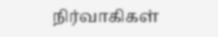நிர்வாகிகள்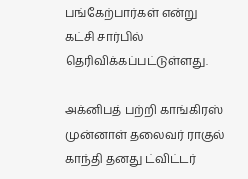பங்கேற்பார்கள் என்று கட்சி சார்பில் தெரிவிக்கப்பட்டுள்ளது.

அக்னிபத் பற்றி காங்கிரஸ் முன்னாள் தலைவர் ராகுல் காந்தி தனது ட்விட்டர்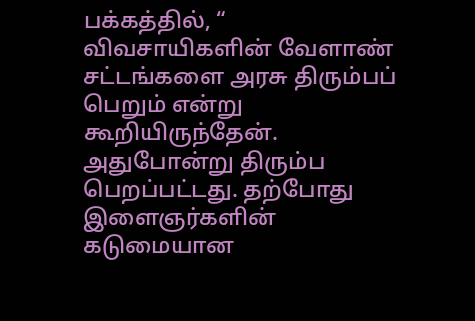பக்கத்தில், “ விவசாயிகளின் வேளாண் சட்டங்களை அரசு திரும்பப் பெறும் என்று கூறியிருந்தேன். அதுபோன்று திரும்ப பெறப்பட்டது. தற்போது இளைஞர்களின் கடுமையான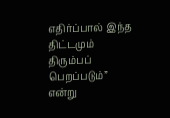எதிர்ப்பால் இந்த திட்டமும் திரும்பப் பெறப்படும்” என்று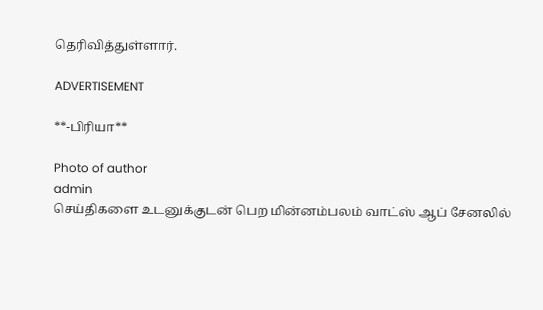தெரிவித்துள்ளார்.

ADVERTISEMENT

**-பிரியா**

Photo of author
admin
செய்திகளை உடனுக்குடன் பெற மின்னம்பலம் வாட்ஸ் ஆப் சேனலில்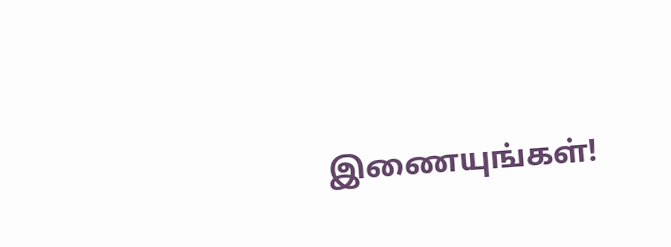இணையுங்கள்!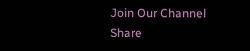Join Our Channel
Share